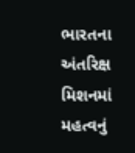ભારતના અંતરિક્ષ મિશનમાં મહત્વનું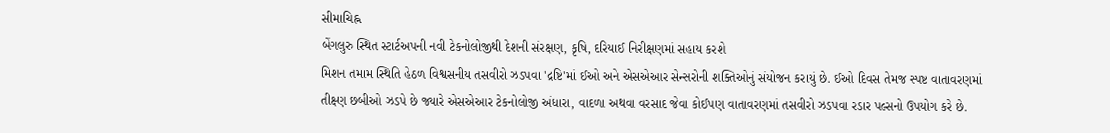સીમાચિહ્ન
બેંગલુરુ સ્થિત સ્ટાર્ટઅપની નવી ટેકનોલોજીથી દેશની સંરક્ષણ, કૃષિ, દરિયાઈ નિરીક્ષણમાં સહાય કરશે
મિશન તમામ સ્થિતિ હેઠળ વિશ્વસનીય તસવીરો ઝડપવા 'દ્રષ્ટિ'માં ઈઓ અને એસએઆર સેન્સરોની શક્તિઓનું સંયોજન કરાયું છે. ઈઓ દિવસ તેમજ સ્પષ્ટ વાતાવરણમાં તીક્ષ્ણ છબીઓ ઝડપે છે જ્યારે એસએઆર ટેકનોલોજી અંધારા, વાદળા અથવા વરસાદ જેવા કોઈપણ વાતાવરણમાં તસવીરો ઝડપવા રડાર પલ્સનો ઉપયોગ કરે છે.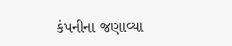કંપનીના જણાવ્યા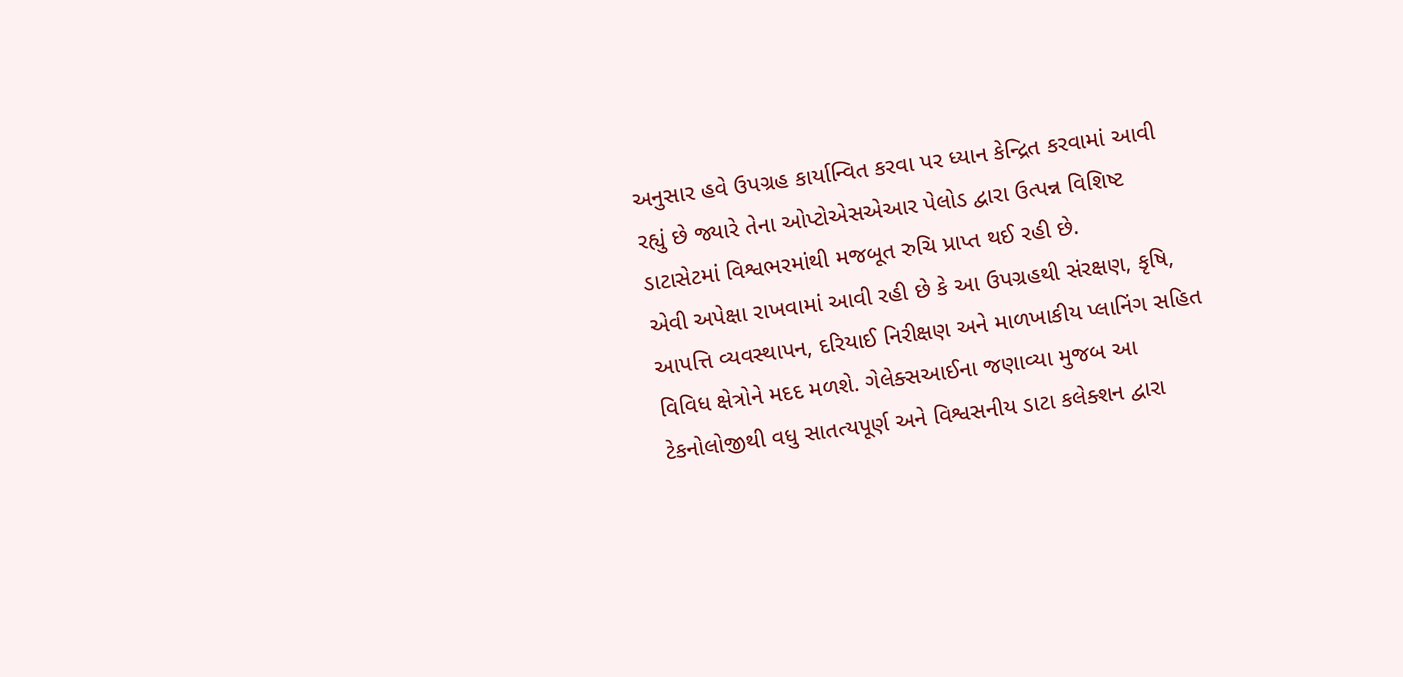અનુસાર હવે ઉપગ્રહ કાર્યાન્વિત કરવા પર ધ્યાન કેન્દ્રિત કરવામાં આવી રહ્યું છે જ્યારે તેના ઓપ્ટોએસએઆર પેલોડ દ્વારા ઉત્પન્ન વિશિષ્ટ ડાટાસેટમાં વિશ્વભરમાંથી મજબૂત રુચિ પ્રાપ્ત થઈ રહી છે.
એવી અપેક્ષા રાખવામાં આવી રહી છે કે આ ઉપગ્રહથી સંરક્ષણ, કૃષિ, આપત્તિ વ્યવસ્થાપન, દરિયાઈ નિરીક્ષણ અને માળખાકીય પ્લાનિંગ સહિત વિવિધ ક્ષેત્રોને મદદ મળશે. ગેલેક્સઆઈના જણાવ્યા મુજબ આ ટેકનોલોજીથી વધુ સાતત્યપૂર્ણ અને વિશ્વસનીય ડાટા કલેક્શન દ્વારા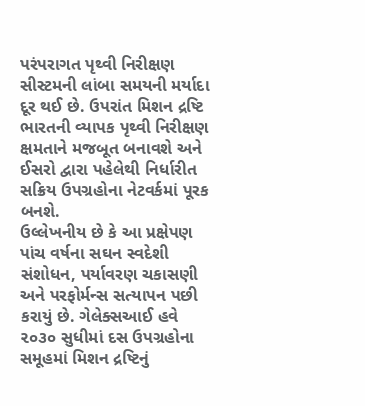પરંપરાગત પૃથ્વી નિરીક્ષણ સીસ્ટમની લાંબા સમયની મર્યાદા દૂર થઈ છે. ઉપરાંત મિશન દ્રષ્ટિ ભારતની વ્યાપક પૃથ્વી નિરીક્ષણ ક્ષમતાને મજબૂત બનાવશે અને ઈસરો દ્વારા પહેલેથી નિર્ધારીત સક્રિય ઉપગ્રહોના નેટવર્કમાં પૂરક બનશે.
ઉલ્લેખનીય છે કે આ પ્રક્ષેપણ પાંચ વર્ષના સઘન સ્વદેશી સંશોધન, પર્યાવરણ ચકાસણી અને પરફોર્મન્સ સત્યાપન પછી કરાયું છે. ગેલેક્સઆઈ હવે ૨૦૩૦ સુધીમાં દસ ઉપગ્રહોના સમૂહમાં મિશન દ્રષ્ટિનું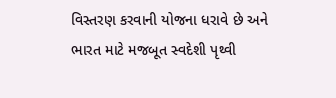વિસ્તરણ કરવાની યોજના ધરાવે છે અને ભારત માટે મજબૂત સ્વદેશી પૃથ્વી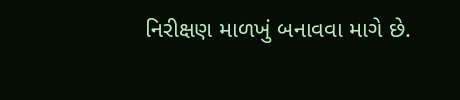નિરીક્ષણ માળખું બનાવવા માગે છે.